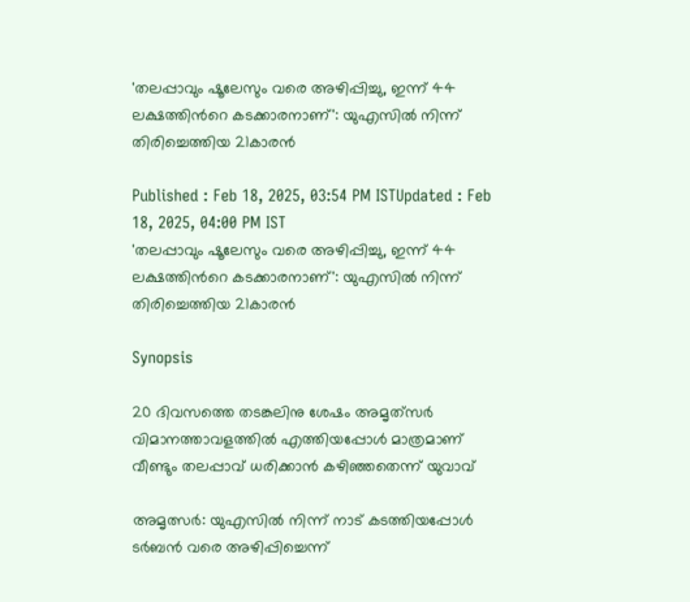'തലപ്പാവും ഷൂലേസും വരെ അഴിപ്പിച്ചു, ഇന്ന് 44 ലക്ഷത്തിന്‍റെ കടക്കാരനാണ്': യുഎസിൽ നിന്ന് തിരിച്ചെത്തിയ 21കാരൻ

Published : Feb 18, 2025, 03:54 PM ISTUpdated : Feb 18, 2025, 04:00 PM IST
'തലപ്പാവും ഷൂലേസും വരെ അഴിപ്പിച്ചു, ഇന്ന് 44 ലക്ഷത്തിന്‍റെ കടക്കാരനാണ്': യുഎസിൽ നിന്ന് തിരിച്ചെത്തിയ 21കാരൻ

Synopsis

20 ദിവസത്തെ തടങ്കലിനു ശേഷം അമൃത്‌സർ വിമാനത്താവളത്തിൽ എത്തിയപ്പോൾ മാത്രമാണ് വീണ്ടും തലപ്പാവ് ധരിക്കാൻ കഴിഞ്ഞതെന്ന് യുവാവ്

അമൃത്സർ: യുഎസിൽ നിന്ന് നാട് കടത്തിയപ്പോൾ ടർബൻ വരെ അഴിപ്പിച്ചെന്ന്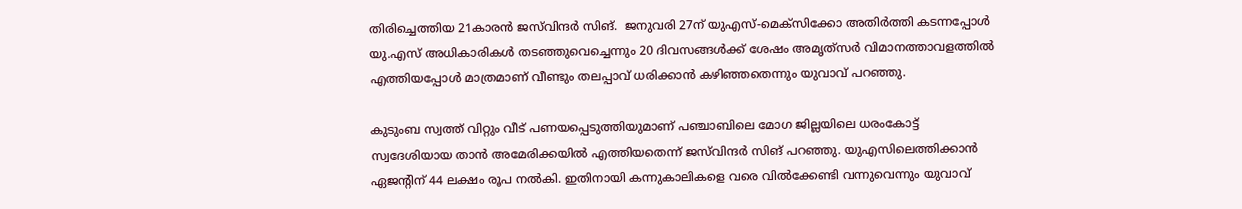തിരിച്ചെത്തിയ 21കാരൻ ജസ്‍വിന്ദർ സിങ്.  ജനുവരി 27ന് യുഎസ്-മെക്‌സിക്കോ അതിർത്തി കടന്നപ്പോൾ യു.എസ് അധികാരികൾ തടഞ്ഞുവെച്ചെന്നും 20 ദിവസങ്ങൾക്ക് ശേഷം അമൃത്‌സർ വിമാനത്താവളത്തിൽ എത്തിയപ്പോൾ മാത്രമാണ് വീണ്ടും തലപ്പാവ് ധരിക്കാൻ കഴിഞ്ഞതെന്നും യുവാവ് പറഞ്ഞു.

കുടുംബ സ്വത്ത് വിറ്റും വീട് പണയപ്പെടുത്തിയുമാണ് പഞ്ചാബിലെ മോഗ ജില്ലയിലെ ധരംകോട്ട് സ്വദേശിയായ താൻ അമേരിക്കയിൽ എത്തിയതെന്ന് ജസ്‍വിന്ദർ സിങ് പറഞ്ഞു. യുഎസിലെത്തിക്കാൻ ഏജന്‍റിന് 44 ലക്ഷം രൂപ നൽകി. ഇതിനായി കന്നുകാലികളെ വരെ വിൽക്കേണ്ടി വന്നുവെന്നും യുവാവ്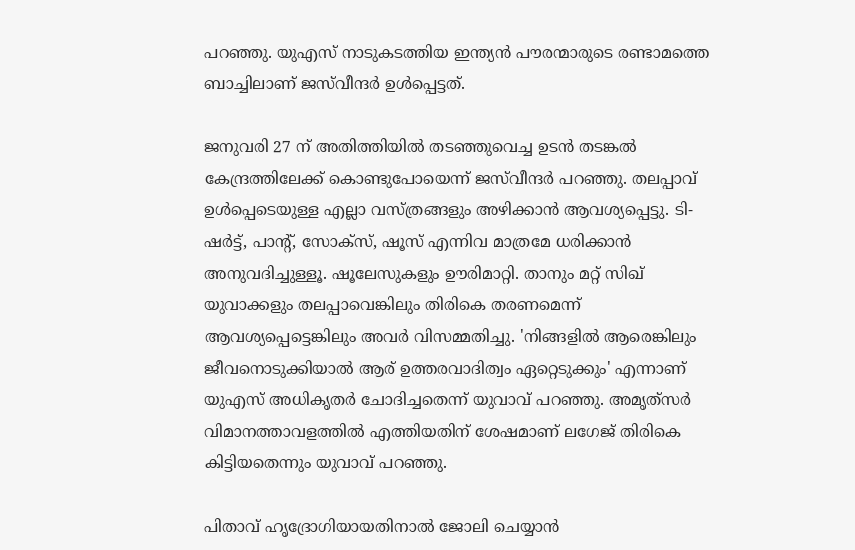പറഞ്ഞു. യുഎസ് നാടുകടത്തിയ ഇന്ത്യൻ പൗരന്മാരുടെ രണ്ടാമത്തെ ബാച്ചിലാണ് ജസ്‌വീന്ദർ ഉൾപ്പെട്ടത്.

ജനുവരി 27 ന് അതിത്തിയിൽ തടഞ്ഞുവെച്ച ഉടൻ തടങ്കൽ കേന്ദ്രത്തിലേക്ക് കൊണ്ടുപോയെന്ന് ജസ്‌വീന്ദർ പറഞ്ഞു. തലപ്പാവ് ഉൾപ്പെടെയുള്ള എല്ലാ വസ്ത്രങ്ങളും അഴിക്കാൻ ആവശ്യപ്പെട്ടു. ടി-ഷർട്ട്, പാന്‍റ്, സോക്സ്, ഷൂസ് എന്നിവ മാത്രമേ ധരിക്കാൻ അനുവദിച്ചുള്ളൂ. ഷൂലേസുകളും ഊരിമാറ്റി. താനും മറ്റ് സിഖ് യുവാക്കളും തലപ്പാവെങ്കിലും തിരികെ തരണമെന്ന് ആവശ്യപ്പെട്ടെങ്കിലും അവർ വിസമ്മതിച്ചു. 'നിങ്ങളിൽ ആരെങ്കിലും ജീവനൊടുക്കിയാൽ ആര് ഉത്തരവാദിത്വം ഏറ്റെടുക്കും' എന്നാണ് യുഎസ് അധികൃതർ ചോദിച്ചതെന്ന് യുവാവ് പറഞ്ഞു. അമൃത്‌സർ വിമാനത്താവളത്തിൽ എത്തിയതിന് ശേഷമാണ് ലഗേജ് തിരികെ കിട്ടിയതെന്നും യുവാവ് പറഞ്ഞു.

പിതാവ് ഹൃദ്രോഗിയായതിനാൽ ജോലി ചെയ്യാൻ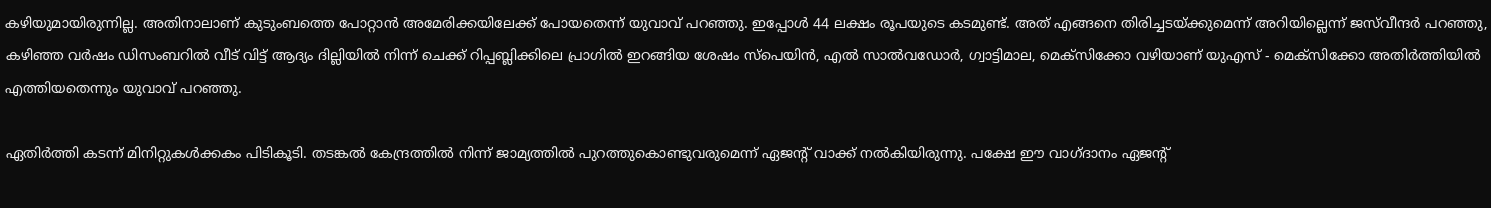കഴിയുമായിരുന്നില്ല. അതിനാലാണ് കുടുംബത്തെ പോറ്റാൻ അമേരിക്കയിലേക്ക് പോയതെന്ന് യുവാവ് പറഞ്ഞു. ഇപ്പോൾ 44 ലക്ഷം രൂപയുടെ കടമുണ്ട്. അത് എങ്ങനെ തിരിച്ചടയ്ക്കുമെന്ന് അറിയില്ലെന്ന് ജസ്‌വീന്ദർ പറഞ്ഞു, കഴിഞ്ഞ വർഷം ഡിസംബറിൽ വീട് വിട്ട് ആദ്യം ദില്ലിയിൽ നിന്ന് ചെക്ക് റിപ്പബ്ലിക്കിലെ പ്രാഗിൽ ഇറങ്ങിയ ശേഷം സ്‌പെയിൻ, എൽ സാൽവഡോർ, ഗ്വാട്ടിമാല, മെക്‌സിക്കോ വഴിയാണ് യുഎസ് - മെക്‌സിക്കോ അതിർത്തിയിൽ എത്തിയതെന്നും യുവാവ് പറഞ്ഞു.

ഏതിർത്തി കടന്ന് മിനിറ്റുകൾക്കകം പിടികൂടി. തടങ്കൽ കേന്ദ്രത്തിൽ നിന്ന് ജാമ്യത്തിൽ പുറത്തുകൊണ്ടുവരുമെന്ന് ഏജന്‍റ് വാക്ക് നൽകിയിരുന്നു. പക്ഷേ ഈ വാഗ്ദാനം ഏജന്‍റ്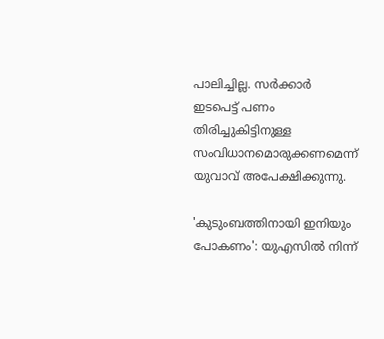പാലിച്ചില്ല. സർക്കാർ ഇടപെട്ട് പണം തിരിച്ചുകിട്ടിനുള്ള സംവിധാനമൊരുക്കണമെന്ന് യുവാവ് അപേക്ഷിക്കുന്നു.

'കുടുംബത്തിനായി ഇനിയും പോകണം': യുഎസിൽ നിന്ന്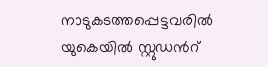നാടുകടത്തപ്പെട്ടവരിൽ യുകെയിൽ സ്റ്റുഡന്‍റ്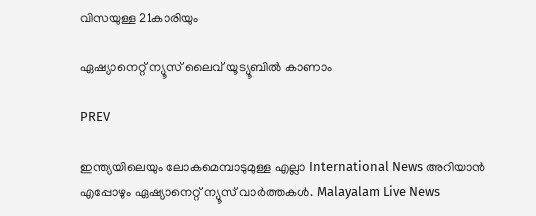വിസയുള്ള 21കാരിയും

ഏഷ്യാനെറ്റ് ന്യൂസ് ലൈവ് യൂട്യൂബിൽ കാണാം

PREV

ഇന്ത്യയിലെയും ലോകമെമ്പാടുമുള്ള എല്ലാ International News അറിയാൻ എപ്പോഴും ഏഷ്യാനെറ്റ് ന്യൂസ് വാർത്തകൾ. Malayalam Live News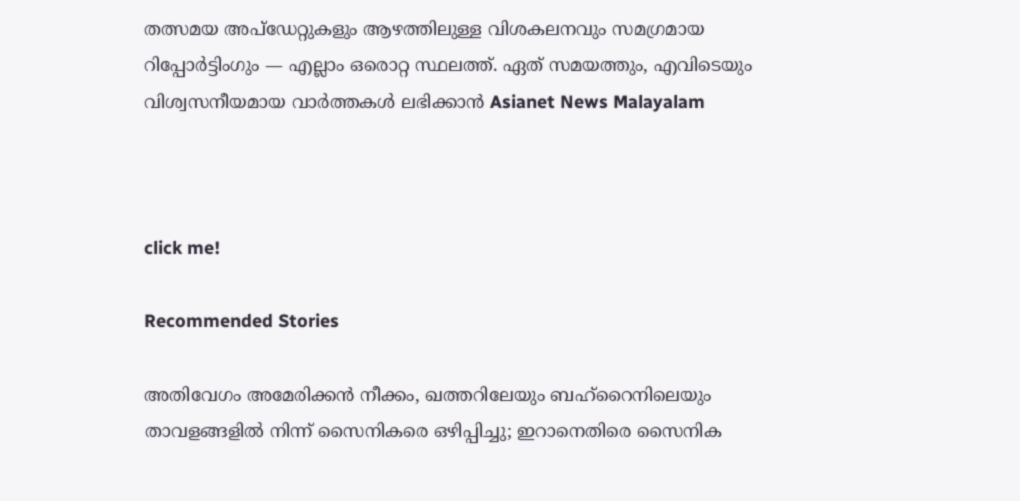തത്സമയ അപ്‌ഡേറ്റുകളും ആഴത്തിലുള്ള വിശകലനവും സമഗ്രമായ റിപ്പോർട്ടിംഗും — എല്ലാം ഒരൊറ്റ സ്ഥലത്ത്. ഏത് സമയത്തും, എവിടെയും വിശ്വസനീയമായ വാർത്തകൾ ലഭിക്കാൻ Asianet News Malayalam



click me!

Recommended Stories

അതിവേഗം അമേരിക്കൻ നീക്കം, ഖത്തറിലേയും ബഹ്റൈനിലെയും താവളങ്ങളിൽ നിന്ന് സൈനികരെ ഒഴിപ്പിച്ചു; ഇറാനെതിരെ സൈനിക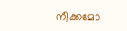നീക്കമോ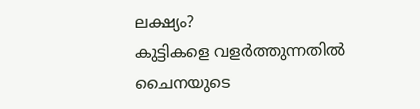ലക്ഷ്യം?
കുട്ടികളെ വളർത്തുന്നതിൽ ചൈനയുടെ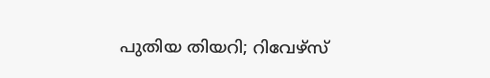പുതിയ തിയറി; റിവേഴ്സ്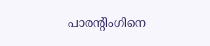പാരന്റിംഗിനെ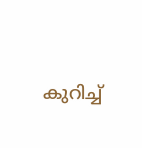കുറിച്ച്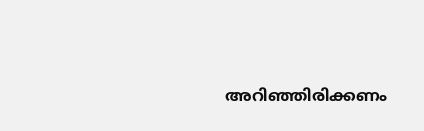അറിഞ്ഞിരിക്കണം